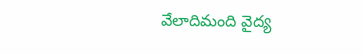వేలాదిమంది వైద్య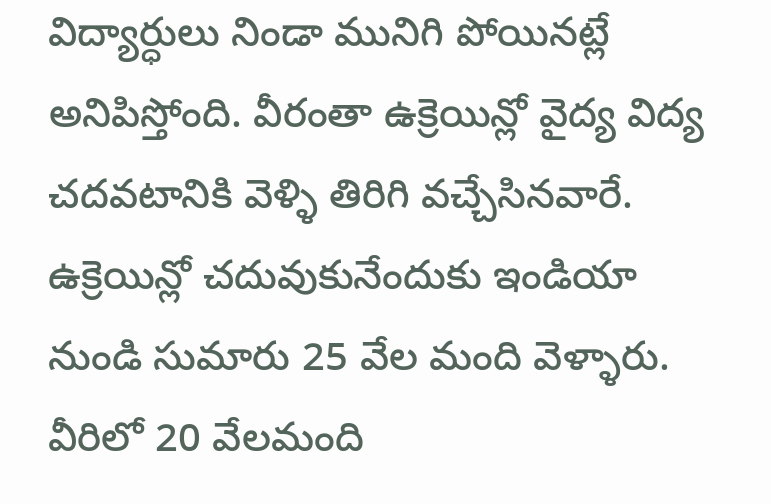విద్యార్ధులు నిండా మునిగి పోయినట్లే అనిపిస్తోంది. వీరంతా ఉక్రెయిన్లో వైద్య విద్య చదవటానికి వెళ్ళి తిరిగి వచ్చేసినవారే. ఉక్రెయిన్లో చదువుకునేందుకు ఇండియా నుండి సుమారు 25 వేల మంది వెళ్ళారు. వీరిలో 20 వేలమంది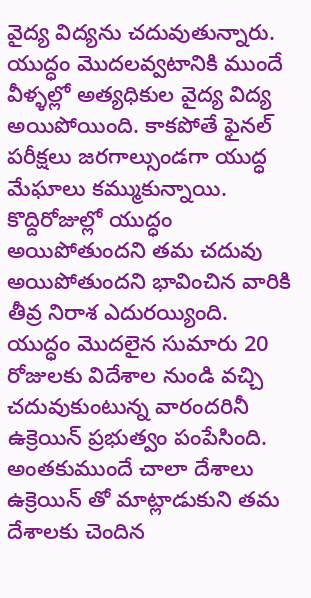వైద్య విద్యను చదువుతున్నారు. యుద్ధం మొదలవ్వటానికి ముందే వీళ్ళల్లో అత్యధికుల వైద్య విద్య అయిపోయింది. కాకపోతే ఫైనల్ పరీక్షలు జరగాల్సుండగా యుద్ధ మేఘాలు కమ్ముకున్నాయి.
కొద్దిరోజుల్లో యుద్ధం అయిపోతుందని తమ చదువు అయిపోతుందని భావించిన వారికి తీవ్ర నిరాశ ఎదురయ్యింది. యుద్ధం మొదలైన సుమారు 20 రోజులకు విదేశాల నుండి వచ్చి చదువుకుంటున్న వారందరినీ ఉక్రెయిన్ ప్రభుత్వం పంపేసింది. అంతకుముందే చాలా దేశాలు ఉక్రెయిన్ తో మాట్లాడుకుని తమ దేశాలకు చెందిన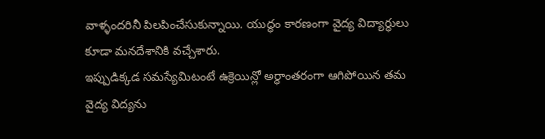వాళ్ళందరినీ పిలపించేసుకున్నాయి. యుద్ధం కారణంగా వైద్య విద్యార్ధులు కూడా మనదేశానికి వచ్చేశారు.
ఇప్పుడిక్కడ సమస్యేమిటంటే ఉక్రెయిన్లో అర్ధాంతరంగా ఆగిపోయిన తమ వైద్య విద్యను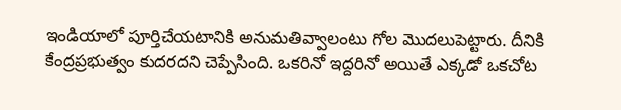ఇండియాలో పూర్తిచేయటానికి అనుమతివ్వాలంటు గోల మొదలుపెట్టారు. దీనికి కేంద్రప్రభుత్వం కుదరదని చెప్పేసింది. ఒకరినో ఇద్దరినో అయితే ఎక్కడో ఒకచోట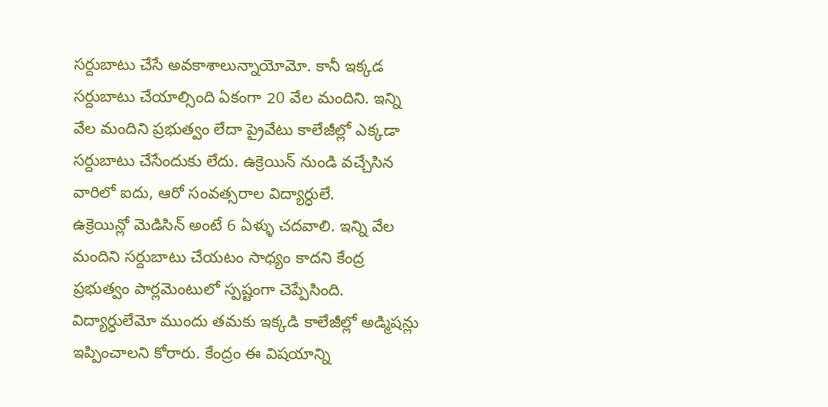సర్దుబాటు చేసే అవకాశాలున్నాయోమో. కానీ ఇక్కడ సర్దుబాటు చేయాల్సింది ఏకంగా 20 వేల మందిని. ఇన్ని వేల మందిని ప్రభుత్వం లేదా ప్రైవేటు కాలేజీల్లో ఎక్కడా సర్దుబాటు చేసేందుకు లేదు. ఉక్రెయిన్ నుండి వచ్చేసిన వారిలో ఐదు, ఆరో సంవత్సరాల విద్యార్ధులే.
ఉక్రెయిన్లో మెడిసిన్ అంటే 6 ఏళ్ళు చదవాలి. ఇన్ని వేల మందిని సర్దుబాటు చేయటం సాధ్యం కాదని కేంద్ర ప్రభుత్వం పార్లమెంటులో స్పష్టంగా చెప్పేసింది. విద్యార్ధులేమో ముందు తమకు ఇక్కడి కాలేజీల్లో అడ్మిషన్లు ఇప్పించాలని కోరారు. కేంద్రం ఈ విషయాన్ని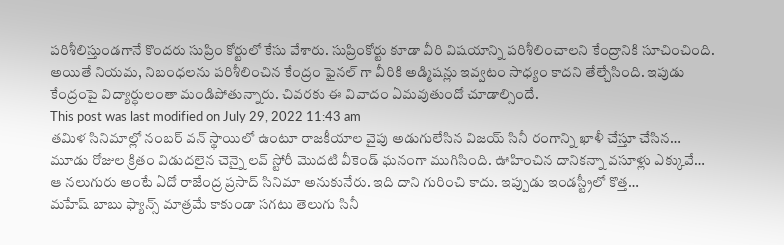పరిశీలిస్తుండగానే కొందరు సుప్రిం కోర్టులో కేసు వేశారు. సుప్రింకోర్టు కూడా వీరి విషయాన్ని పరిశీలించాలని కేంద్రానికి సూచించింది. అయితే నియమ, నిబంధలను పరిశీలించిన కేంద్రం ఫైనల్ గా వీరికి అడ్మిషన్లు ఇవ్వటం సాధ్యం కాదని తేల్చేసింది. ఇపుడు కేంద్రంపై విద్యార్ధులంతా మండిపోతున్నారు. చివరకు ఈ వివాదం ఏమవుతుందో చూడాల్సిందే.
This post was last modified on July 29, 2022 11:43 am
తమిళ సినిమాల్లో నంబర్ వన్ స్థాయిలో ఉంటూ రాజకీయాల వైపు అడుగులేసిన విజయ్ సినీ రంగాన్ని ఖాళీ చేస్తూ చేసిన…
మూడు రోజుల క్రితం విడుదలైన చెన్నై లవ్ స్టోరీ మొదటి వీకెండ్ ఘనంగా ముగిసింది. ఊహించిన దానికన్నా వసూళ్లు ఎక్కువే…
ఆ నలుగురు అంటే ఏదో రాజేంద్ర ప్రసాద్ సినిమా అనుకునేరు. ఇది దాని గురించి కాదు. ఇప్పుడు ఇండస్ట్రీలో కొత్త…
మహేష్ బాబు ఫ్యాన్స్ మాత్రమే కాకుండా సగటు తెలుగు సినీ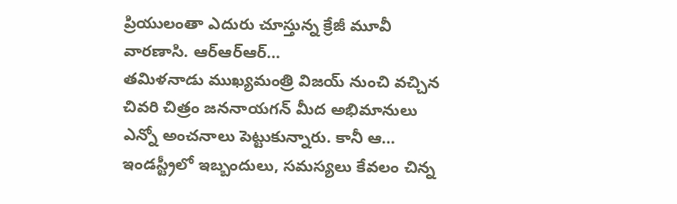ప్రియులంతా ఎదురు చూస్తున్న క్రేజీ మూవీ వారణాసి. ఆర్ఆర్ఆర్…
తమిళనాడు ముఖ్యమంత్రి విజయ్ నుంచి వచ్చిన చివరి చిత్రం జననాయగన్ మీద అభిమానులు ఎన్నో అంచనాలు పెట్టుకున్నారు. కానీ ఆ…
ఇండస్ట్రీలో ఇబ్బందులు, సమస్యలు కేవలం చిన్న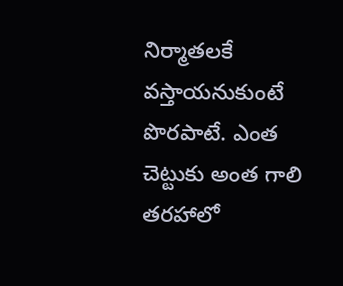నిర్మాతలకే వస్తాయనుకుంటే పొరపాటే. ఎంత చెట్టుకు అంత గాలి తరహాలో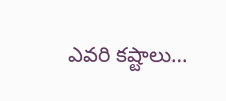ఎవరి కష్టాలు…